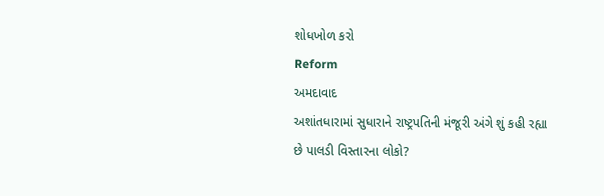શોધખોળ કરો
Reform
અમદાવાદ
અશાંતધારામાં સુધારાને રાષ્ટ્રપતિની મંજૂરી અંગે શું કહી રહ્યા છે પાલડી વિસ્તારના લોકો?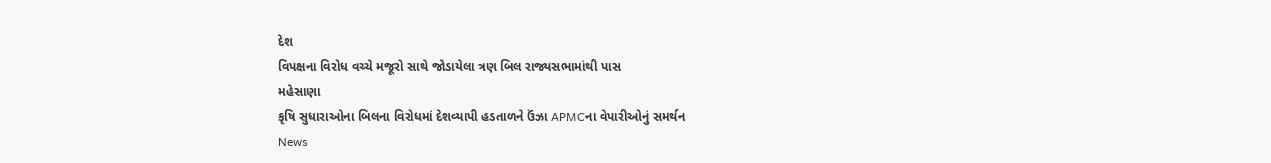દેશ
વિપક્ષના વિરોધ વચ્ચે મજૂરો સાથે જોડાયેલા ત્રણ બિલ રાજ્યસભામાંથી પાસ
મહેસાણા
કૃષિ સુધારાઓના બિલના વિરોધમાં દેશવ્યાપી હડતાળને ઉંઝા APMCના વેપારીઓનું સમર્થન
News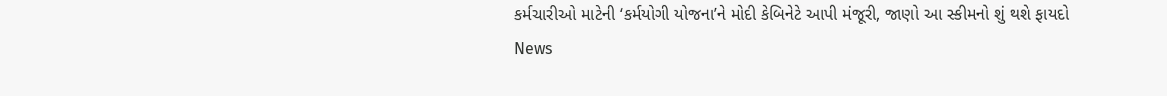કર્મચારીઓ માટેની ‘કર્મયોગી યોજના’ને મોદી કેબિનેટે આપી મંજૂરી, જાણો આ સ્કીમનો શું થશે ફાયદો
News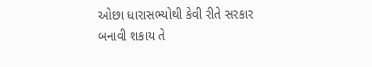ઓછા ધારાસભ્યોથી કેવી રીતે સરકાર બનાવી શકાય તે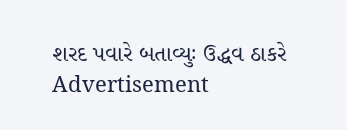શરદ પવારે બતાવ્યુઃ ઉદ્ધવ ઠાકરે
Advertisement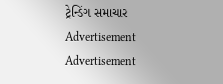ટ્રેન્ડિંગ સમાચાર
Advertisement
Advertisement